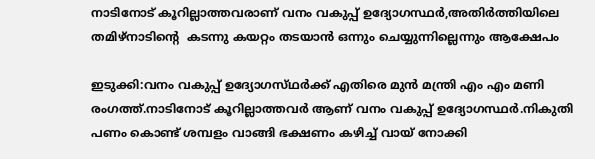നാടിനോട് കൂറില്ലാത്തവരാണ് വനം വകുപ്പ് ഉദ്യോഗസ്ഥർ,അതിർത്തിയിലെ തമിഴ്നാടിന്‍റെ  കടന്നു കയറ്റം തടയാൻ ഒന്നും ചെയ്യുന്നില്ലെന്നും ആക്ഷേപം

ഇടുക്കി:വനം വകുപ്പ് ഉദ്യോഗസ്‌ഥർക്ക് എതിരെ മുന്‍ മന്ത്രി എം എം മണി രംഗത്ത്.നാടിനോട് കൂറില്ലാത്തവർ ആണ് വനം വകുപ്പ് ഉദ്യോഗസ്ഥർ.നികുതി പണം കൊണ്ട് ശമ്പളം വാങ്ങി ഭക്ഷണം കഴിച്ച് വായ് നോക്കി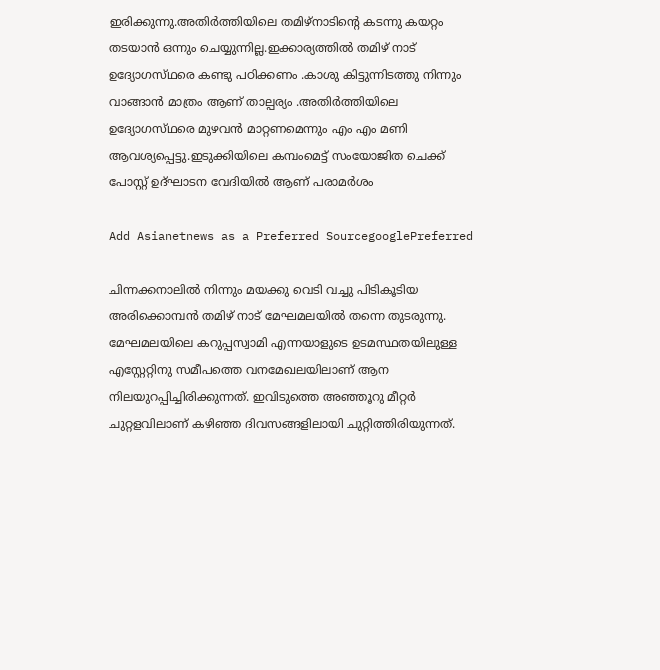ഇരിക്കുന്നു.അതിർത്തിയിലെ തമിഴ്നാടിന്റെ കടന്നു കയറ്റം തടയാൻ ഒന്നും ചെയ്യുന്നില്ല.ഇക്കാര്യത്തിൽ തമിഴ് നാട് ഉദ്യോഗസ്‌ഥരെ കണ്ടു പഠിക്കണം .കാശു കിട്ടുന്നിടത്തു നിന്നും വാങ്ങാൻ മാത്രം ആണ് താല്പര്യം .അതിർത്തിയിലെ ഉദ്യോഗസ്‌ഥരെ മുഴവൻ മാറ്റണമെന്നും എം എം മണി ആവശ്യപ്പെട്ടു.ഇടുക്കിയിലെ കമ്പംമെട്ട് സംയോജിത ചെക്ക് പോസ്റ്റ്‌ ഉദ്ഘാടന വേദിയിൽ ആണ് പരാമർശം

Add Asianetnews as a Preferred SourcegooglePreferred

ചിന്നക്കനാലിൽ നിന്നും മയക്കു വെടി വച്ചു പിടികൂടിയ അരിക്കൊമ്പൻ തമിഴ് നാട് മേഘമലയിൽ തന്നെ തുടരുന്നു. മേഘമലയിലെ കറുപ്പസ്വാമി എന്നയാളുടെ ഉടമസ്ഥതയിലുള്ള എസ്റ്റേറ്റിനു സമീപത്തെ വനമേഖലയിലാണ് ആന നിലയുറപ്പിച്ചിരിക്കുന്നത്. ഇവിടുത്തെ അഞ്ഞൂറു മീറ്റർ ചുറ്റളവിലാണ് കഴിഞ്ഞ ദിവസങ്ങളിലായി ചുറ്റിത്തിരിയുന്നത്.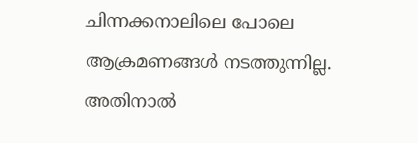ചിന്നക്കനാലിലെ പോലെ ആക്രമണങ്ങൾ നടത്തുന്നില്ല. അതിനാൽ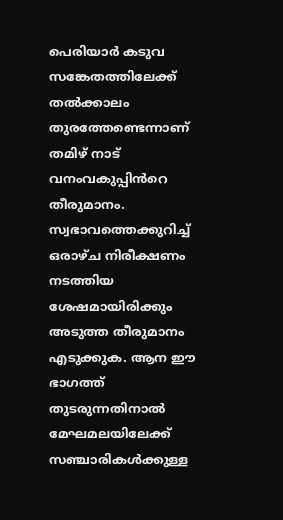പെരിയാർ കടുവ സങ്കേതത്തിലേക്ക് തൽക്കാലം തുരത്തേണ്ടെന്നാണ് തമിഴ് നാട് വനംവകുപ്പിൻറെ തീരുമാനം. സ്വഭാവത്തെക്കുറിച്ച് ഒരാഴ്ച നിരീക്ഷണം നടത്തിയ ശേഷമായിരിക്കും അടുത്ത തീരുമാനം എടുക്കുക. ആന ഈ ഭാഗത്ത് തുടരുന്നതിനാൽ മേഘമലയിലേക്ക് സഞ്ചാരികൾക്കുള്ള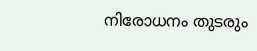നിരോധനം തുടരും